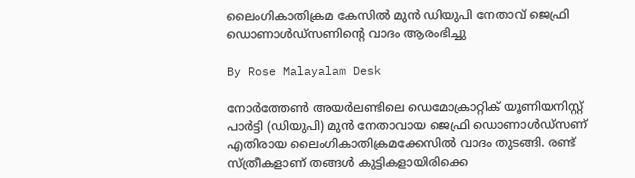ലൈംഗികാതിക്രമ കേസിൽ മുൻ ഡിയുപി നേതാവ് ജെഫ്രി ഡൊണാൾഡ്‌സണിന്റെ വാദം ആരംഭിച്ചു

By Rose Malayalam Desk

നോര്‍ത്തേണ്‍ അയര്‍ലണ്ടിലെ ഡെമോക്രാറ്റിക് യൂണിയനിസ്റ്റ് പാര്‍ട്ടി (ഡിയുപി) മുന്‍ നേതാവായ ജെഫ്രി ഡൊണാള്‍ഡ്‌സണ് എതിരായ ലൈംഗികാതിക്രമക്കേസില്‍ വാദം തുടങ്ങി. രണ്ട് സ്ത്രീകളാണ് തങ്ങള്‍ കുട്ടികളായിരിക്കെ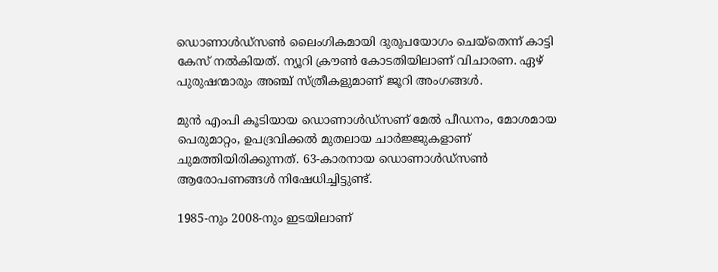ഡൊണാള്‍ഡ്‌സണ്‍ ലൈംഗികമായി ദുരുപയോഗം ചെയ്‌തെന്ന് കാട്ടി കേസ് നല്‍കിയത്. ന്യൂറി ക്രൗണ്‍ കോടതിയിലാണ് വിചാരണ. ഏഴ് പുരുഷന്മാരും അഞ്ച് സ്ത്രീകളുമാണ് ജൂറി അംഗങ്ങള്‍.

മുന്‍ എംപി കൂടിയായ ഡൊണാള്‍ഡ്‌സണ് മേല്‍ പീഡനം, മോശമായ പെരുമാറ്റം, ഉപദ്രവിക്കല്‍ മുതലായ ചാര്‍ജ്ജുകളാണ് ചുമത്തിയിരിക്കുന്നത്. 63-കാരനായ ഡൊണാള്‍ഡ്‌സണ്‍ ആരോപണങ്ങള്‍ നിഷേധിച്ചിട്ടുണ്ട്.

1985-നും 2008-നും ഇടയിലാണ്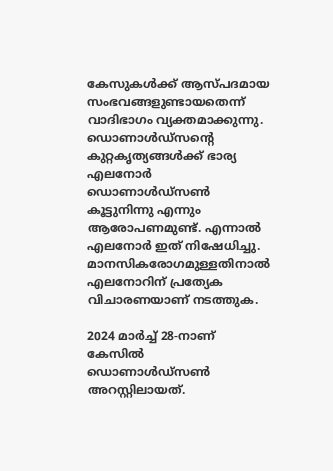കേസുകള്‍ക്ക് ആസ്പദമായ സംഭവങ്ങളുണ്ടായതെന്ന് വാദിഭാഗം വ്യക്തമാക്കുന്നു. ഡൊണാള്‍ഡ്‌സന്റെ കുറ്റകൃത്യങ്ങള്‍ക്ക് ഭാര്യ എലനോര്‍ ഡൊണാള്‍ഡ്‌സണ്‍ കൂട്ടുനിന്നു എന്നും ആരോപണമുണ്ട്. എന്നാല്‍ എലനോര്‍ ഇത് നിഷേധിച്ചു. മാനസികരോഗമുള്ളതിനാല്‍ എലനോറിന് പ്രത്യേക വിചാരണയാണ് നടത്തുക.

2024 മാര്‍ച്ച് 28-നാണ് കേസില്‍ ഡൊണാള്‍ഡ്‌സണ്‍ അറസ്റ്റിലായത്.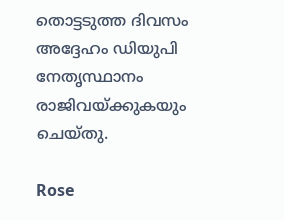തൊട്ടടുത്ത ദിവസം അദ്ദേഹം ഡിയുപി നേതൃസ്ഥാനം രാജിവയ്ക്കുകയും ചെയ്തു.

Rose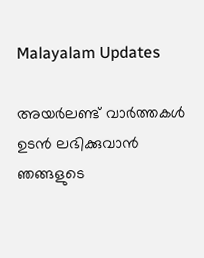Malayalam Updates

അയർലണ്ട് വാർത്തകൾ ഉടൻ ലഭിക്കുവാൻ ഞങ്ങളുടെ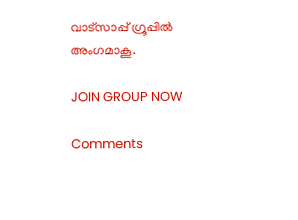വാട്സാപ്പ് ഗ്രൂപ്പിൽ അംഗമാകൂ.

JOIN GROUP NOW

Comments